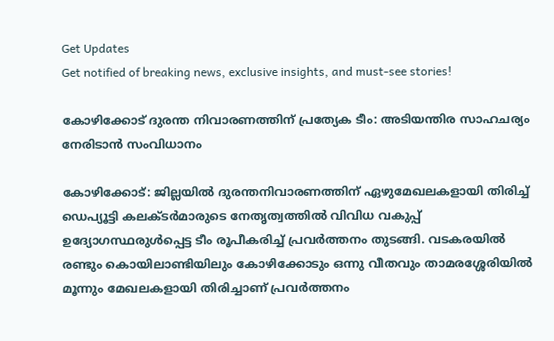Get Updates
Get notified of breaking news, exclusive insights, and must-see stories!

കോഴിക്കോട് ദുരന്ത നിവാരണത്തിന് പ്രത്യേക ടീം: അടിയന്തിര സാഹചര്യം നേരിടാന്‍ സംവിധാനം

കോഴിക്കോട്: ജില്ലയില്‍ ദുരന്തനിവാരണത്തിന് ഏഴുമേഖലകളായി തിരിച്ച് ഡെപ്യൂട്ടി കലക്ടര്‍മാരുടെ നേതൃത്വത്തില്‍ വിവിധ വകുപ്പ് ഉദ്യോഗസ്ഥരുള്‍പ്പെട്ട ടീം രൂപീകരിച്ച് പ്രവര്‍ത്തനം തുടങ്ങി. വടകരയില്‍ രണ്ടും കൊയിലാണ്ടിയിലും കോഴിക്കോടും ഒന്നു വീതവും താമരശ്ശേരിയില്‍ മൂന്നും മേഖലകളായി തിരിച്ചാണ് പ്രവര്‍ത്തനം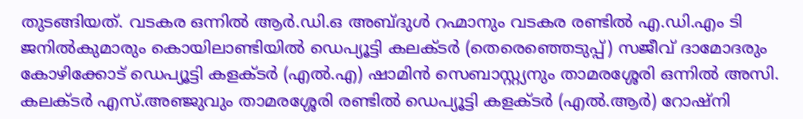തുടങ്ങിയത്. വടകര ഒന്നില്‍ ആര്‍.ഡി.ഒ അബ്ദുള്‍ റഹ്മാനും വടകര രണ്ടില്‍ എ.ഡി.എം ടി ജനില്‍കുമാരും കൊയിലാണ്ടിയില്‍ ഡെപ്യൂട്ടി കലക്ടര്‍ (തെരെഞ്ഞെടുപ്പ്) സജീവ് ദാമോദരും കോഴിക്കോട് ഡെപ്യൂട്ടി കളക്ടര്‍ (എല്‍.എ) ഷാമിന്‍ സെബാസ്റ്റ്യനും താമരശ്ശേരി ഒന്നില്‍ അസി. കലക്ടര്‍ എസ്.അഞ്ജുവും താമരശ്ശേരി രണ്ടില്‍ ഡെപ്യൂട്ടി കളക്ടര്‍ (എല്‍.ആര്‍) റോഷ്‌നി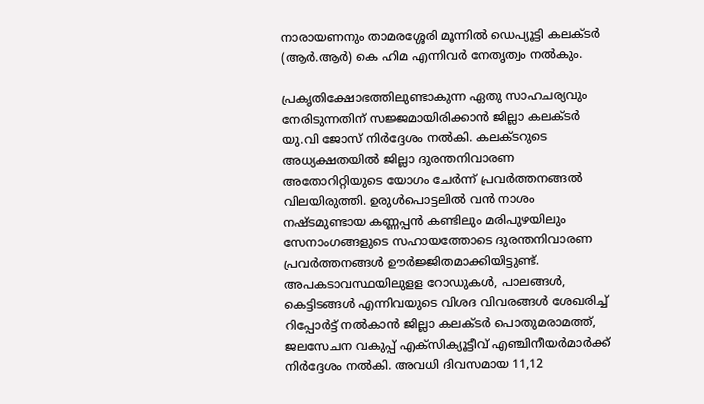നാരായണനും താമരശ്ശേരി മൂന്നില്‍ ഡെപ്യൂട്ടി കലക്ടര്‍ (ആര്‍.ആര്‍) കെ ഹിമ എന്നിവര്‍ നേതൃത്വം നല്‍കും.

പ്രകൃതിക്ഷോഭത്തിലുണ്ടാകുന്ന ഏതു സാഹചര്യവും നേരിടുന്നതിന് സജ്ജമായിരിക്കാന്‍ ജില്ലാ കലക്ടര്‍ യു.വി ജോസ് നിര്‍ദ്ദേശം നല്‍കി. കലക്ടറുടെ അധ്യക്ഷതയില്‍ ജില്ലാ ദുരന്തനിവാരണ അതോറിറ്റിയുടെ യോഗം ചേര്‍ന്ന് പ്രവര്‍ത്തനങ്ങല്‍ വിലയിരുത്തി. ഉരുള്‍പൊട്ടലില്‍ വന്‍ നാശം നഷ്ടമുണ്ടായ കണ്ണപ്പന്‍ കണ്ടിലും മരിപുഴയിലും സേനാംഗങ്ങളുടെ സഹായത്തോടെ ദുരന്തനിവാരണ പ്രവര്‍ത്തനങ്ങള്‍ ഊര്‍ജ്ജിതമാക്കിയിട്ടുണ്ട്. അപകടാവസ്ഥയിലുളള റോഡുകള്‍, പാലങ്ങള്‍, കെട്ടിടങ്ങള്‍ എന്നിവയുടെ വിശദ വിവരങ്ങള്‍ ശേഖരിച്ച് റിപ്പോര്‍ട്ട് നല്‍കാന്‍ ജില്ലാ കലക്ടര്‍ പൊതുമരാമത്ത്, ജലസേചന വകുപ്പ് എക്‌സിക്യൂട്ടീവ് എഞ്ചിനീയര്‍മാര്‍ക്ക് നിര്‍ദ്ദേശം നല്‍കി. അവധി ദിവസമായ 11,12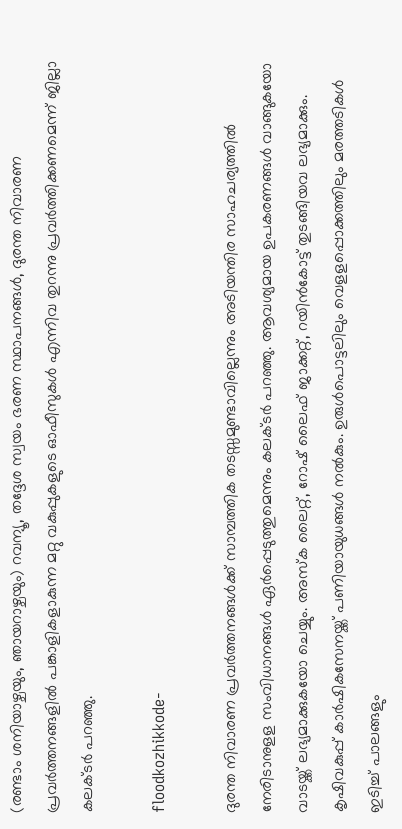(രണ്ടാം ശനിയാഴ്ചയും, ഞായറാഴ്ചയും) റവന്യൂ, തദ്ദേശ സ്വയം ഭരണ സ്ഥാപനങ്ങള്‍, ദുരന്ത നിവാരണ പ്രവര്‍ത്തനങ്ങളില്‍ പങ്കാളികളാകുന്ന മറ്റു വകുപ്പുകളുടെ ഓഫീസുകള്‍ എന്നിവ തുറന്നു പ്രവര്‍ത്തിക്കണമെന്ന് ജില്ലാ കലക്ടര്‍ പറഞ്ഞു.

floodkozhikkode-

ദുരന്ത നിവാരണ പ്രവര്‍ത്തനങ്ങള്‍ക്ക് സാമ്പത്തിക തടസ്സമുണ്ടാവില്ലെന്നും അടിയന്തിര സാഹചര്യത്തില്‍ നേരിടാനുളള സംവിധാനങ്ങള്‍ ഏര്‍പ്പെടുത്തുമെന്നും കലക്ടര്‍ പറഞ്ഞു. ആവശ്യമായ ഉപകരണങ്ങള്‍ വാങ്ങുകയോ വാടയ്ക്ക് ലഭ്യമാക്കുകയോ ചെയ്യും. അസ്‌ക ലൈറ്റ്, റോഷ് ലൈഫ് ജാക്കറ്റ്, റയിന്‍കോട്ട് തുടങ്ങിയവ ലഭ്യമാക്കും. കൃഷിവകുപ്പ് കാര്‍ഷികസേനയ്ക്ക് പണിയായുധങ്ങള്‍ നല്‍കും. ഉരുള്‍പൊട്ടലിലും വെളളപ്പൊക്കത്തിലും മരത്തടികള്‍ ഇടിച്ച് പാലങ്ങളും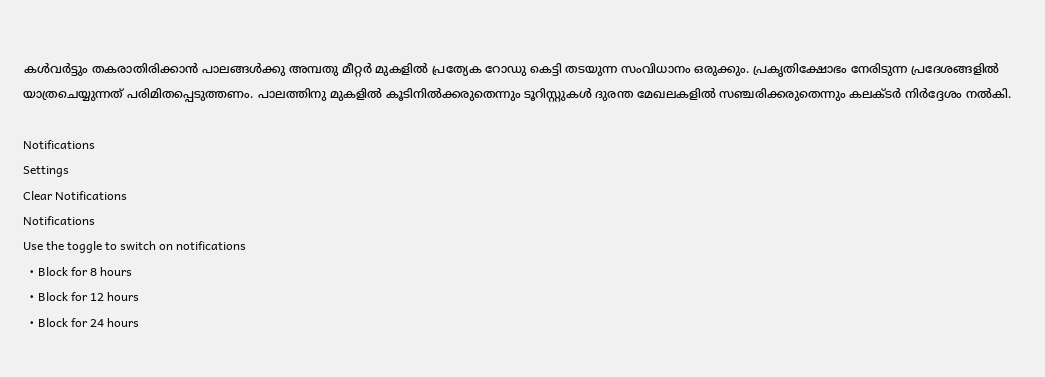കള്‍വര്‍ട്ടും തകരാതിരിക്കാന്‍ പാലങ്ങള്‍ക്കു അമ്പതു മീറ്റര്‍ മുകളില്‍ പ്രത്യേക റോഡു കെട്ടി തടയുന്ന സംവിധാനം ഒരുക്കും. പ്രകൃതിക്ഷോഭം നേരിടുന്ന പ്രദേശങ്ങളില്‍ യാത്രചെയ്യുന്നത് പരിമിതപ്പെടുത്തണം. പാലത്തിനു മുകളില്‍ കൂടിനില്‍ക്കരുതെന്നും ടൂറിസ്റ്റുകള്‍ ദുരന്ത മേഖലകളില്‍ സഞ്ചരിക്കരുതെന്നും കലക്ടര്‍ നിര്‍ദ്ദേശം നല്‍കി.

Notifications
Settings
Clear Notifications
Notifications
Use the toggle to switch on notifications
  • Block for 8 hours
  • Block for 12 hours
  • Block for 24 hours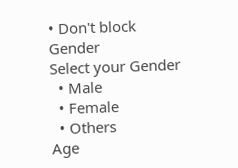• Don't block
Gender
Select your Gender
  • Male
  • Female
  • Others
Age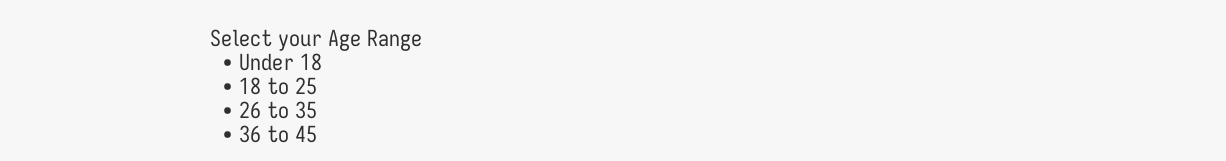Select your Age Range
  • Under 18
  • 18 to 25
  • 26 to 35
  • 36 to 45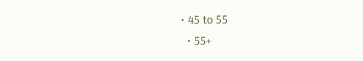• 45 to 55
  • 55+